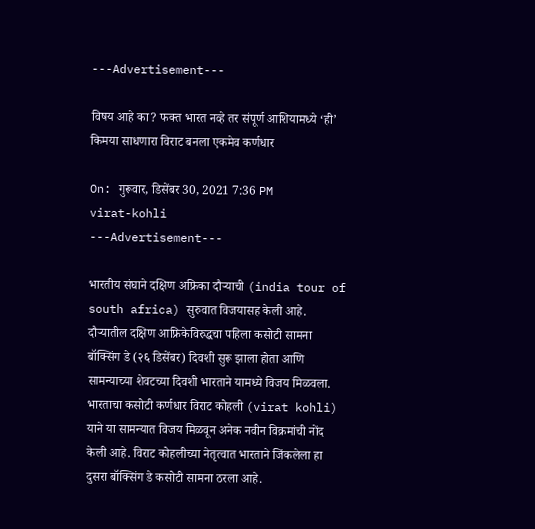---Advertisement---

विषय आहे का? फक्त भारत नव्हे तर संपूर्ण आशियामध्ये ‘ही’ किमया साधणारा विराट बनला एकमेव कर्णधार

On: गुरूवार, डिसेंबर 30, 2021 7:36 PM
virat-kohli
---Advertisement---

भारतीय संघाने दक्षिण अफ्रिका दौऱ्याची (india tour of south africa) सुरुवात विजयासह केली आहे. दौऱ्यातील दक्षिण आफ्रिकेविरुद्धचा पहिला कसोटी सामना बॉक्सिंग डे (२६ डिसेंबर) दिवशी सुरू झाला होता आणि सामन्याच्या शेवटच्या दिवशी भारताने यामध्ये विजय मिळवला. भारताचा कसोटी कर्णधार विराट कोहली (virat kohli) याने या सामन्यात विजय मिळवून अनेक नवीन विक्रमांची नोंद केली आहे. विराट कोहलीच्या नेतृत्वात भारताने जिंकलेला हा दुसरा बॉक्सिंग डे कसोटी सामना ठरला आहे.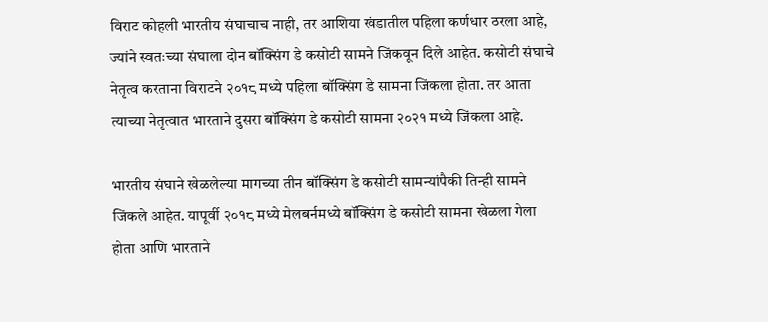विराट कोहली भारतीय संघाचाच नाही, तर आशिया खंडातील पहिला कर्णधार ठरला आहे, ज्यांने स्वतःच्या संघाला दोन बॉक्सिंग डे कसोटी सामने जिंकवून दिले आहेत. कसोटी संघाचे नेतृत्व करताना विराटने २०१८ मध्ये पहिला बॉक्सिंग डे सामना जिंकला होता. तर आता त्याच्या नेतृत्वात भारताने दुसरा बॉक्सिंग डे कसोटी सामना २०२१ मध्ये जिंकला आहे.

भारतीय संघाने खेळलेल्या मागच्या तीन बॉक्सिंग डे कसोटी सामन्यांपैकी तिन्ही सामने जिंकले आहेत. यापूर्वी २०१८ मध्ये मेलबर्नमध्ये बॉक्सिंग डे कसोटी सामना खेळला गेला होता आणि भारताने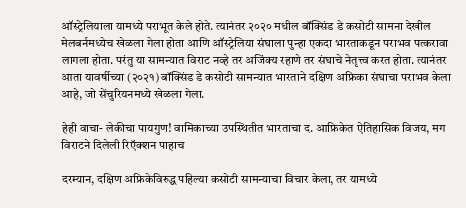ऑस्ट्रेलियाला यामध्ये पराभूत केले होते. त्यानंतर २०२० मधील बॉक्सिंड डे कसोटी सामना देखील मेलबर्नमध्येच खेळला गेला होता आणि ऑस्ट्रेलिया संघाला पुन्हा एकदा भारताकडून पराभव पत्करावा लागला होता. परंतु या सामन्यात विराट नव्हे तर अजिंक्य रहाणे तर संघाचे नेतृत्त्व करत होता. त्यानंतर आता यावर्षीच्या (२०२१) बॉक्सिंड डे कसोटी सामन्यात भारताने दक्षिण अफ्रिका संघाचा पराभव केला आहे, जो सेंचुरियनमध्ये खेळला गेला.

हेही वाचा- लेकीचा पायगुण! वामिकाच्या उपस्थितीत भारताचा द. आफ्रिकेत ऐतिहासिक विजय, मग विराटने दिलेली रिऍक्शन पाहाच

दरम्यान, दक्षिण अफ्रिकेविरुद्ध पहिल्या कसोटी सामन्याचा विचार केला, तर यामध्ये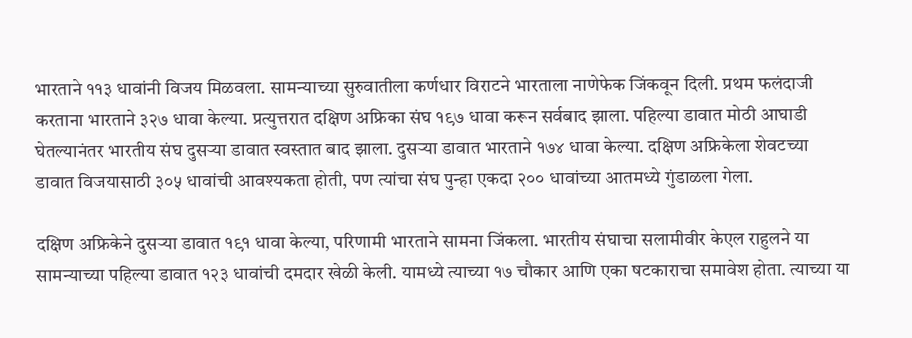भारताने ११३ धावांनी विजय मिळवला. सामन्याच्या सुरुवातीला कर्णधार विराटने भारताला नाणेफेक जिंकवून दिली. प्रथम फलंदाजी करताना भारताने ३२७ धावा केल्या. प्रत्युत्तरात दक्षिण अफ्रिका संघ १९७ धावा करून सर्वबाद झाला. पहिल्या डावात मोठी आघाडी घेतल्यानंतर भारतीय संघ दुसऱ्या डावात स्वस्तात बाद झाला. दुसऱ्या डावात भारताने १७४ धावा केल्या. दक्षिण अफ्रिकेला शेवटच्या डावात विजयासाठी ३०५ धावांची आवश्यकता होती, पण त्यांचा संघ पुन्हा एकदा २०० धावांच्या आतमध्ये गुंडाळला गेला.

दक्षिण अफ्रिकेने दुसऱ्या डावात १९१ धावा केल्या, परिणामी भारताने सामना जिंकला. भारतीय संघाचा सलामीवीर केएल राहुलने या सामन्याच्या पहिल्या डावात १२३ धावांची दमदार खेळी केली. यामध्ये त्याच्या १७ चौकार आणि एका षटकाराचा समावेश होता. त्याच्या या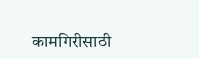कामगिरीसाठी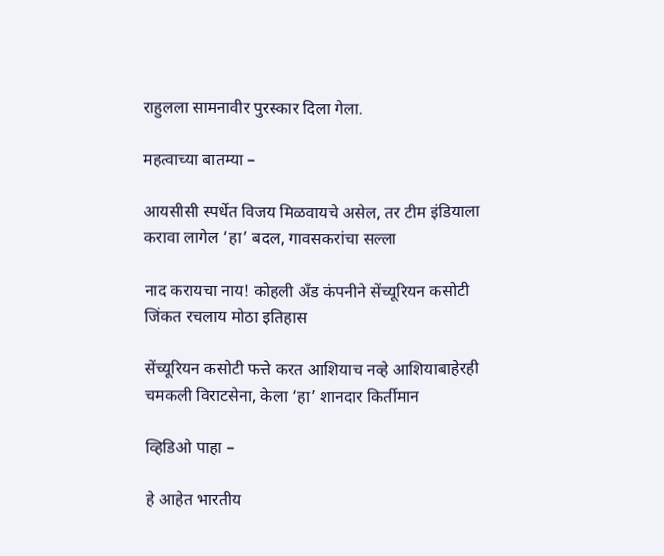राहुलला सामनावीर पुरस्कार दिला गेला.

महत्वाच्या बातम्या –

आयसीसी स्पर्धेत विजय मिळवायचे असेल, तर टीम इंडियाला करावा लागेल ‘हा’ बदल, गावसकरांचा सल्ला

नाद करायचा नाय! कोहली अँड कंपनीने सेंच्यूरियन कसोटी जिंकत रचलाय मोठा इतिहास

सेंच्यूरियन कसोटी फत्ते करत आशियाच नव्हे आशियाबाहेरही चमकली विराटसेना, केला ‘हा’ शानदार किर्तीमान

व्हिडिओ पाहा –

हे आहेत भारतीय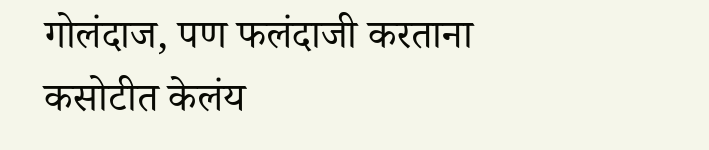गोलंदाज, पण फलंदाजी करताना कसोटीत केलंय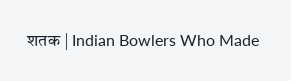शतक | Indian Bowlers Who Made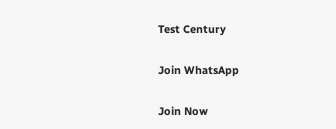Test Century

Join WhatsApp

Join Now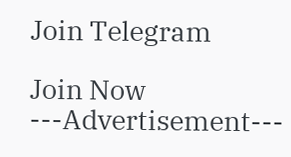Join Telegram

Join Now
---Advertisement---